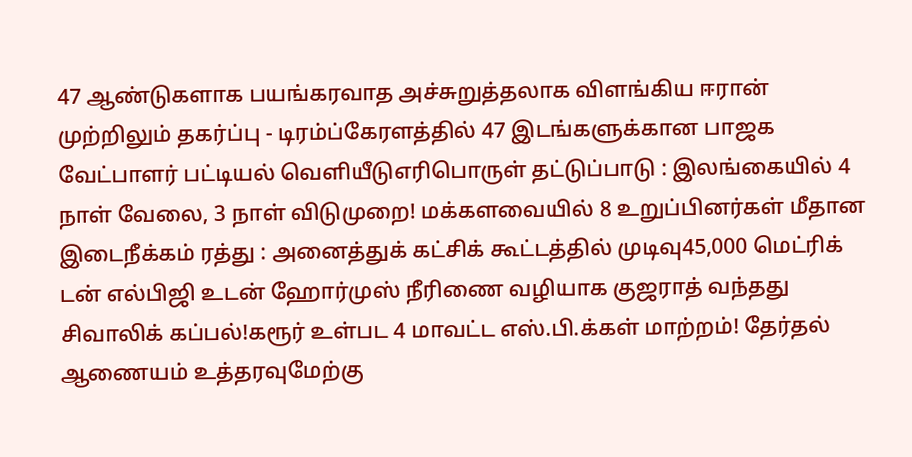47 ஆண்டுகளாக பயங்கரவாத அச்சுறுத்தலாக விளங்கிய ஈரான் முற்றிலும் தகர்ப்பு - டிரம்ப்கேரளத்தில் 47 இடங்களுக்கான பாஜக வேட்பாளர் பட்டியல் வெளியீடுஎரிபொருள் தட்டுப்பாடு : இலங்கையில் 4 நாள் வேலை, 3 நாள் விடுமுறை! மக்களவையில் 8 உறுப்பினர்கள் மீதான இடைநீக்கம் ரத்து : அனைத்துக் கட்சிக் கூட்டத்தில் முடிவு45,000 மெட்ரிக் டன் எல்பிஜி உடன் ஹோர்முஸ் நீரிணை வழியாக குஜராத் வந்தது சிவாலிக் கப்பல்!கரூர் உள்பட 4 மாவட்ட எஸ்.பி.க்கள் மாற்றம்! தேர்தல் ஆணையம் உத்தரவுமேற்கு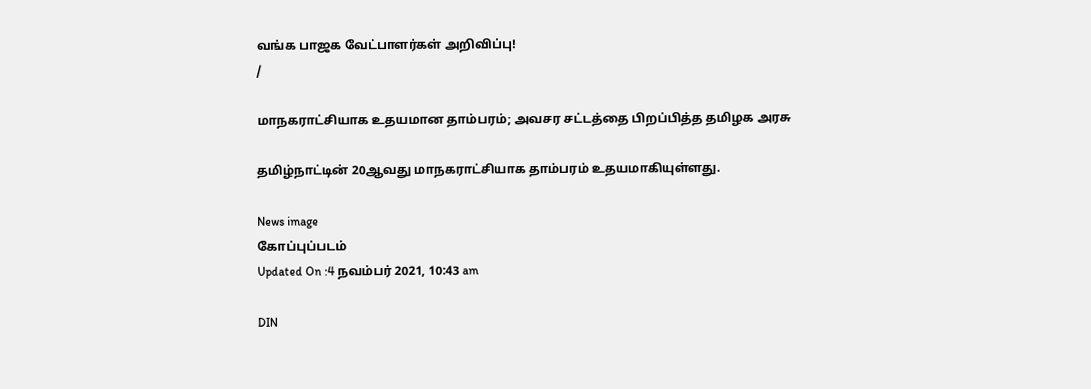வங்க பாஜக வேட்பாளர்கள் அறிவிப்பு!
/

மாநகராட்சியாக உதயமான தாம்பரம்; அவசர சட்டத்தை பிறப்பித்த தமிழக அரசு

தமிழ்நாட்டின் 20ஆவது மாநகராட்சியாக தாம்பரம் உதயமாகியுள்ளது.

News image
கோப்புப்படம்
Updated On :4 நவம்பர் 2021, 10:43 am

DIN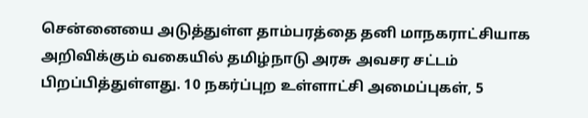சென்னையை அடுத்துள்ள தாம்பரத்தை தனி மாநகராட்சியாக அறிவிக்கும் வகையில் தமிழ்நாடு அரசு அவசர சட்டம் பிறப்பித்துள்ளது. 10 நகர்ப்புற உள்ளாட்சி அமைப்புகள், 5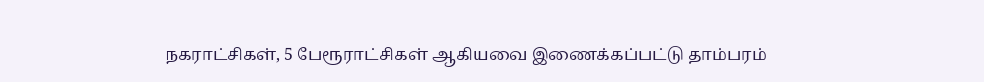நகராட்சிகள், 5 பேரூராட்சிகள் ஆகியவை இணைக்கப்பட்டு தாம்பரம்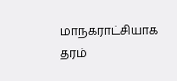மாநகராட்சியாக தரம்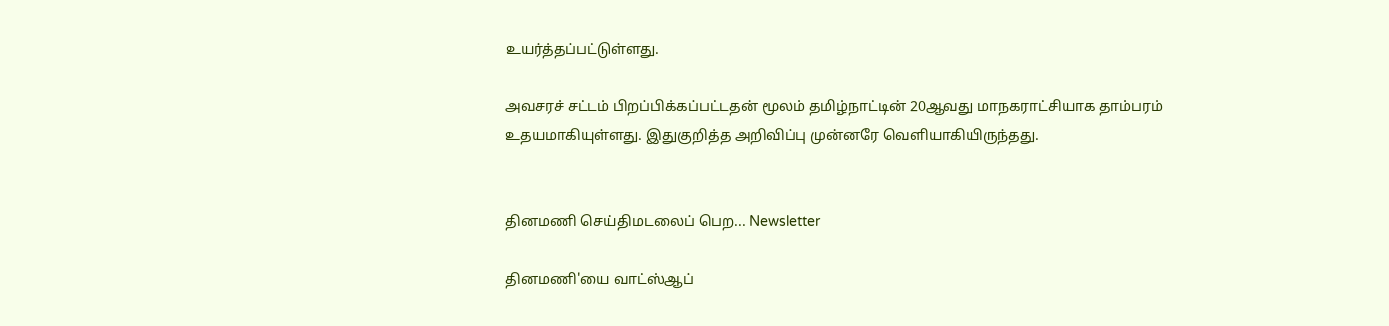உயர்த்தப்பட்டுள்ளது.

அவசரச் சட்டம் பிறப்பிக்கப்பட்டதன் மூலம் தமிழ்நாட்டின் 20ஆவது மாநகராட்சியாக தாம்பரம் உதயமாகியுள்ளது. இதுகுறித்த அறிவிப்பு முன்னரே வெளியாகியிருந்தது.


தினமணி செய்திமடலைப் பெற... Newsletter

தினமணி'யை வாட்ஸ்ஆப்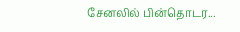சேனலில் பின்தொடர...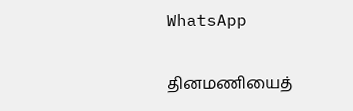WhatsApp

தினமணியைத்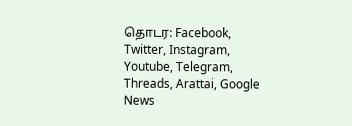தொடர: Facebook, Twitter, Instagram, Youtube, Telegram, Threads, Arattai, Google News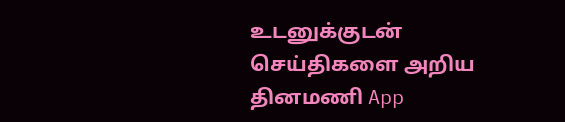உடனுக்குடன் செய்திகளை அறிய தினமணி App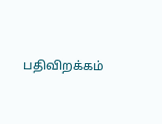பதிவிறக்கம்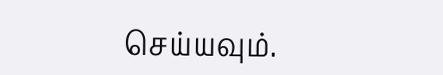செய்யவும்.